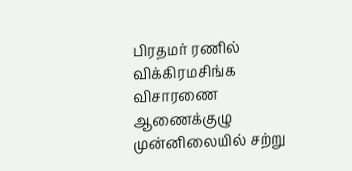பிரதமர் ரணில் விக்கிரமசிங்க விசாரணை ஆணைக்குழு முன்னிலையில் சற்று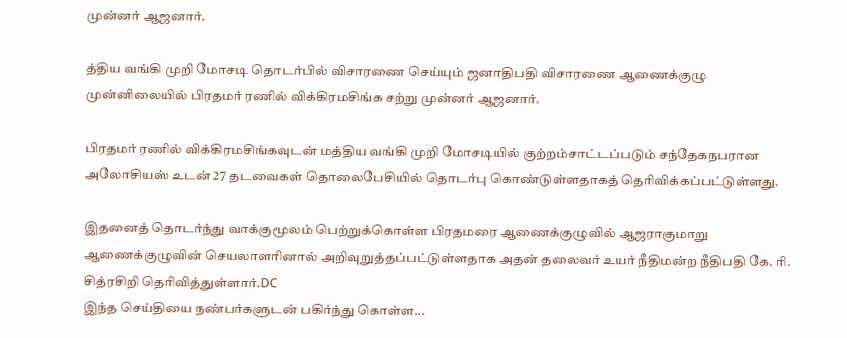முன்னர் ஆஜனார்.

த்திய வங்கி முறி மோசடி தொடர்பில் விசாரணை செய்யும் ஜனாதிபதி விசாரணை ஆணைக்குழு முன்னிலையில் பிரதமர் ரணில் விக்கிரமசிங்க சற்று முன்னர் ஆஜனார்.

பிரதமர் ரணில் விக்கிரமசிங்கவுடன் மத்திய வங்கி முறி மோசடியில் குற்றம்சாட்டப்படும் சந்தேகநபரான அலோசியஸ் உடன் 27 தடவைகள் தொலைபேசியில் தொடர்பு கொண்டுள்ளதாகத் தெரிவிக்கப்பட்டுள்ளது.

இதனைத் தொடர்ந்து வாக்குமூலம் பெற்றுக்கொள்ள பிரதமரை ஆணைக்குழுவில் ஆஜராகுமாறு ஆணைக்குழுவின் செயலாளரினால் அறிவுறுத்தப்பட்டுள்ளதாக அதன் தலைவர் உயர் நீதிமன்ற நீதிபதி கே. ரி. சித்ரசிறி தெரிவித்துள்ளார்.DC
இந்த செய்தியை நண்பர்களுடன் பகிர்ந்து கொள்ள...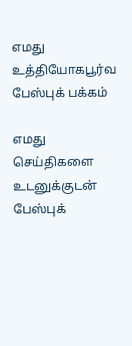எமது உத்தியோகபூர்வ பேஸ்புக் பக்கம்

எமது செய்திகளை உடனுக்குடன் பேஸ்புக்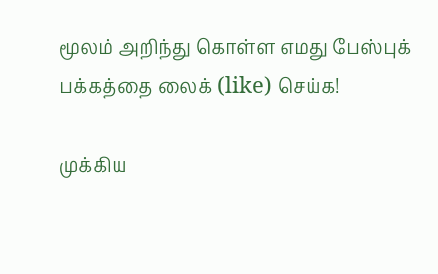மூலம் அறிந்து கொள்ள எமது பேஸ்புக் பக்கத்தை லைக் (like) செய்க!

முக்கிய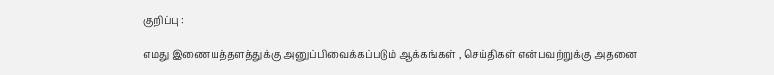குறிப்பு :

எமது இணையத்தளத்துக்கு அனுப்பிவைக்கப்படும் ஆக்கங்கள் , செய்திகள் என்பவற்றுக்கு அதனை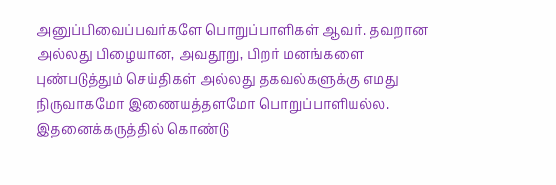அனுப்பிவைப்பவர்களே பொறுப்பாளிகள் ஆவர். தவறான அல்லது பிழையான, அவதூறு, பிறர் மனங்களை புண்படுத்தும் செய்திகள் அல்லது தகவல்களுக்கு எமது நிருவாகமோ இணையத்தளமோ பொறுப்பாளியல்ல. இதனைக்கருத்தில் கொண்டு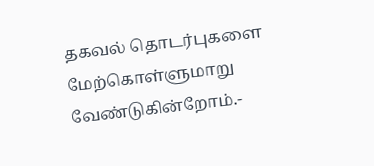தகவல் தொடர்புகளை மேற்கொள்ளுமாறு வேண்டுகின்றோம்.-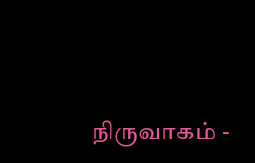நிருவாகம் -